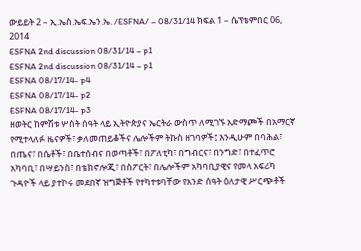ውይይት 2 – ኢ.ኤስ.ኤፍ.ኤን.ኤ. /ESFNA/ – 08/31/14 ክፍል 1 – ሴፕቴምበር 06, 2014
ESFNA 2nd discussion 08/31/14 – p1
ESFNA 2nd discussion 08/31/14 – p1
ESFNA 08/17/14- p4
ESFNA 08/17/14- p2
ESFNA 08/17/14- p3
ዘወትር ከምሽቱ ሦስት ሰዓት ላይ ኢትዮጵያና ኤርትራ ውስጥ ለሚገኙ አድማጮች በአማርኛ የሚተላለፉ ዜናዎች፣ ቃለመጠይቆችና ሌሎችም ትኩስ ዘገባዎች፤ እንዲሁም በባሕል፣ በጤና፣ በሴቶች፣ በቤተሰብና በወጣቶች፣ በፖለቲካ፣ በግብርና፣ በንግድ፣ በተፈጥሮ አካባቢ፣ በሣይንስ፣ በቴክኖሎጂ፣ በስፖርት፣ በሌሎችም አካባቢያዊና የመላ አፍሪካ ጉዳዮች ላይ ያተኮሩ መደበኛ ዝግጅቶች የተካተቱባቸው የአንድ ሰዓት ዕለታዊ ሥርጭቶች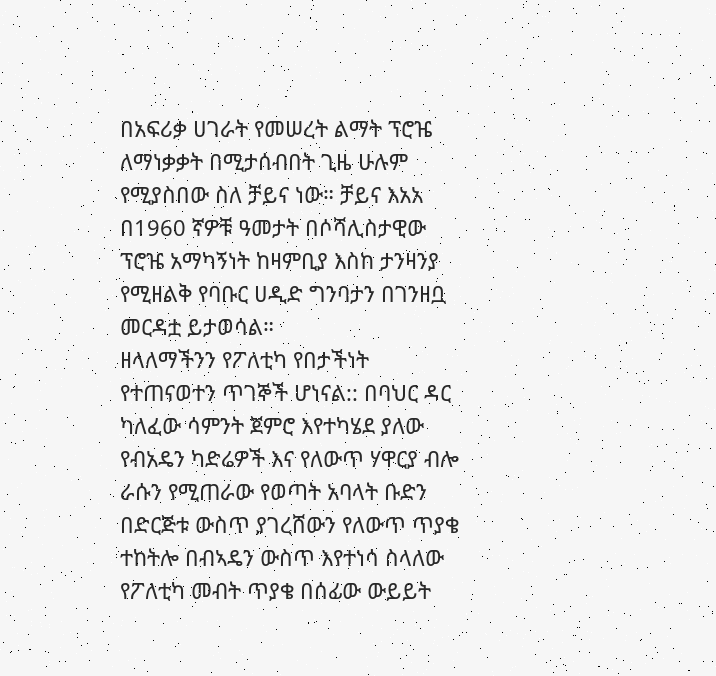በአፍሪቃ ሀገራት የመሠረት ልማት ፕሮዤ ለማነቃቃት በሚታሰብበት ጊዜ ሁሉም የሚያስበው ስለ ቻይና ነው። ቻይና እአአ በ1960 ኛዎቹ ዓመታት በሶሻሊስታዊው ፕሮዤ አማካኝነት ከዛምቢያ እስከ ታንዛንያ የሚዘልቅ የባቡር ሀዲድ ግንባታን በገንዘቧ መርዳቷ ይታወሳል።
ዘላለማችንን የፖለቲካ የበታችነት የተጠናወተን ጥገኞች ሆነናል:: በባህር ዳር ካለፈው ሳምንት ጀምሮ እየተካሄደ ያለው የብአዴን ካድሬዎች እና የለውጥ ሃዋርያ ብሎ ራሱን የሚጠራው የወጣት አባላት ቡድን በድርጅቱ ውስጥ ያገረሸውን የለውጥ ጥያቄ ተከትሎ በብኣዴን ውስጥ እየተነሳ ስላለው የፖለቲካ መብት ጥያቄ በሰፊው ውይይት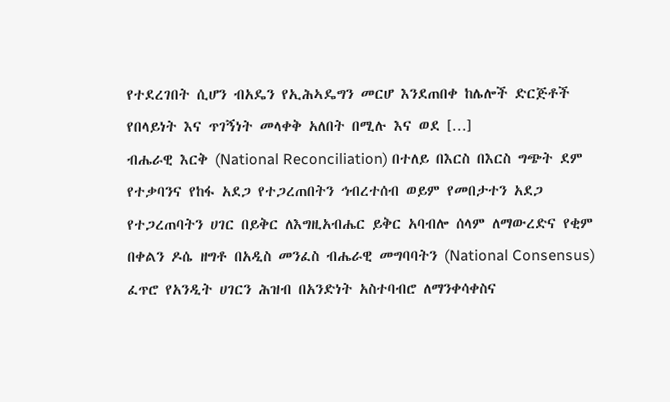የተደረገበት ሲሆን ብአዴን የኢሕኣዴግን መርሆ እንደጠበቀ ከሌሎች ድርጅቶች የበላይነት እና ጥገኝነት መላቀቅ አለበት በሚሉ እና ወደ […]
ብሔራዊ እርቅ (National Reconciliation) በተለይ በእርስ በእርስ ግጭት ደም የተቃባንና የከፋ አደጋ የተጋረጠበትን ኅብረተሰብ ወይም የመበታተን አደጋ የተጋረጠባትን ሀገር በይቅር ለእግዚአብሔር ይቅር አባብሎ ሰላም ለማውረድና የቂም በቀልን ዶሴ ዘግቶ በአዲስ መንፈስ ብሔራዊ መግባባትን (National Consensus) ፈጥሮ የአንዲት ሀገርን ሕዝብ በአንድነት አስተባብሮ ለማንቀሳቀስና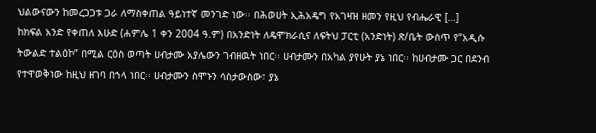ህልውናውን ከመረጋጋቱ ጋራ ለማስቀጠል ዓይነተኛ መንገድ ነው፡፡ በሕወሀት ኢሕአዴግ የአገዛዝ ዘመን የዚህ የብሔራዊ […]
ከክፍል አንድ የቀጠለ እሁድ (ሐምሌ 1 ቀን 2004 ዓ.ም) በአንድነት ለዴሞክራሲና ለፍትህ ፓርቲ (አንድነት) ጽ/ቤት ውስጥ የ“አዲሱ ትውልድ ተልዕኮ” በሚል ርዕስ ወጣት ሀብታሙ አያሌውን ገብዘዉት ነበር፡፡ ሀብታሙን በአካል ያየሁት ያኔ ነበር፡፡ ከሀብታሙ ጋር በደንብ የተዋወቅነው ከዚህ ዘገባ በኀላ ነበር፡፡ ሀብታሙን ስሞኑን ሳስታውስው፣ ያኔ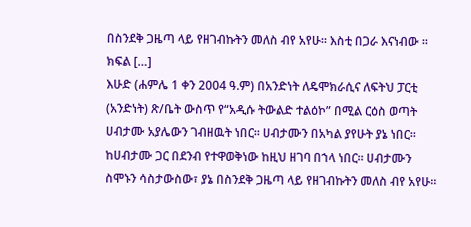በስንደቅ ጋዜጣ ላይ የዘገብኩትን መለስ ብየ አየሁ። እስቲ በጋራ እናነብው ፡፡ ክፍል […]
እሁድ (ሐምሌ 1 ቀን 2004 ዓ.ም) በአንድነት ለዴሞክራሲና ለፍትህ ፓርቲ (አንድነት) ጽ/ቤት ውስጥ የ“አዲሱ ትውልድ ተልዕኮ” በሚል ርዕስ ወጣት ሀብታሙ አያሌውን ገብዘዉት ነበር፡፡ ሀብታሙን በአካል ያየሁት ያኔ ነበር፡፡ ከሀብታሙ ጋር በደንብ የተዋወቅነው ከዚህ ዘገባ በኀላ ነበር፡፡ ሀብታሙን ስሞኑን ሳስታውስው፣ ያኔ በስንደቅ ጋዜጣ ላይ የዘገብኩትን መለስ ብየ አየሁ።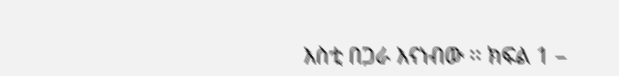እስቲ በጋራ እናነብው ፡፡ ክፍል 1 –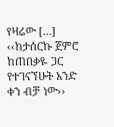የዛሬው […]
‹‹ከታሰርኩ ጀምሮ ከጠበቃዬ ጋር የተገናኘሁት አንድ ቀን ብቻ ነው››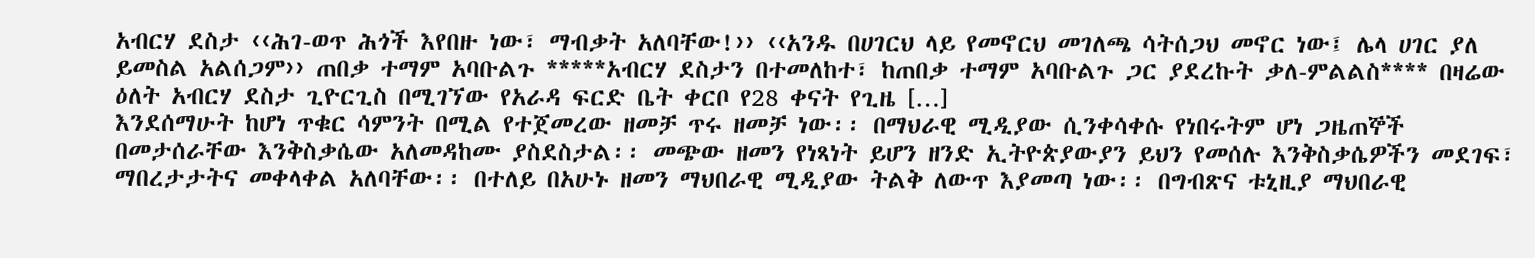አብርሃ ደስታ ‹‹ሕገ-ወጥ ሕጎች እየበዙ ነው፣ ማብቃት አለባቸው!›› ‹‹አንዱ በሀገርህ ላይ የመኖርህ መገለጫ ሳትሰጋህ መኖር ነው፤ ሌላ ሀገር ያለ ይመስል አልሰጋም›› ጠበቃ ተማም አባቡልጉ *****አብርሃ ደስታን በተመለከተ፣ ከጠበቃ ተማም አባቡልጉ ጋር ያደረኩት ቃለ-ምልልስ**** በዛሬው ዕለት አብርሃ ደስታ ጊዮርጊስ በሚገኘው የአራዳ ፍርድ ቤት ቀርቦ የ28 ቀናት የጊዜ […]
እንደሰማሁት ከሆነ ጥቁር ሳምንት በሚል የተጀመረው ዘመቻ ጥሩ ዘመቻ ነው፡፡ በማህራዊ ሚዲያው ሲንቀሳቀሱ የነበሩትም ሆነ ጋዜጠኞች በመታሰራቸው እንቅስቃሴው አለመዳከሙ ያስደስታል፡፡ መጭው ዘመን የነጻነት ይሆን ዘንድ ኢትዮጵያውያን ይህን የመሰሉ እንቅስቃሴዎችን መደገፍ፣ ማበረታታትና መቀላቀል አለባቸው፡፡ በተለይ በአሁኑ ዘመን ማህበራዊ ሚዲያው ትልቅ ለውጥ እያመጣ ነው፡፡ በግብጽና ቱኒዚያ ማህበራዊ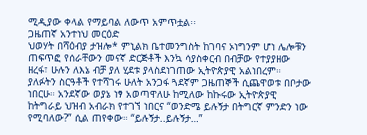ሚዲያው ቀላል የማይባል ለውጥ አምጥቷል፡፡
ጋዜጠኛ አንተነህ መርዕድ
ህወሃት በሻዕብያ ታዝሎ* ምኒልክ ቤተመንግስት ከገባና ኦነግንም ሆነ ሌሎቹን ጠፍጥፎ የሰራቸውን መናኛ ድርጅቶች እንኳ ሳያስቀርብ በብቻው የተያያዘው ዘረፋ፣ ሁሉን ለእኔ ብቻ ያለ ሂደቱ ያላስደነገጠው ኢትዮጵያዊ አልነበረም። ያለፉትን ስርዓቶች የተሻገሩ ሁለት አንጋፋ ጓደኛም ጋዜጠኞች ሲጨዋወቱ በቦታው ነበርሁ። አንደኛው ወያኔ ነፃ አወጣዋለሁ ከሚለው ከኩሩው ኢትዮጵያዊ ከትግራይ ህዝብ አብራክ የተገኘ ነበርና “ወንድሜ ይሉኝታ በትግርኛ ምንድን ነው የሚባለው?” ሲል ጠየቀው። “ይሉኝታ..ይሉኝታ…”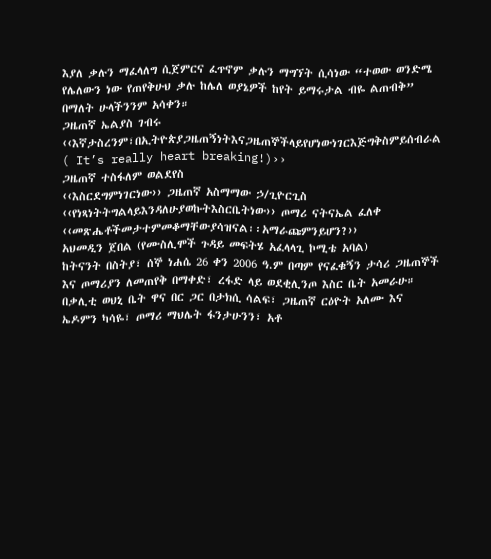እያለ ቃሉን ማፈላለግ ሲጀምርና ፈጥኖም ቃሉን ማግኘት ሲሳነው “ተወው ወንድሜ የሌለውን ነው የጠየቅሁህ ቃሉ ከሌለ ወያኔዎች ከየት ይማሩታል ብዬ ልጠብቅ” በማለት ሁላችንንም አሳቀን።
ጋዜጠኛ ኤልያስ ገብሩ
‹‹እኛታስረንም፣በኢትዮጵያጋዜጠኝነትእናጋዜጠኞችላይየሆነውነገርእጅግቅስምይሰብራል ( It’s really heart breaking!)››
ጋዜጠኛ ተስፋለም ወልደየስ
‹‹እስርደግምነገርነው›› ጋዜጠኛ አስማማው ኃ/ጊዮርጊስ
‹‹የነጻነትትግልላይእንዳለሁያወኩትእስርቤትነው›› ጦማሪ ናትናኤል ፈለቀ
‹‹መጽሔቶችመታተምመቆማቸውያሳዝናል፡፡አማራጩምንይሆን?››
አህመዲን ጀበል (የሙስሊሞች ጉዳይ መፍትሄ አፈላላጊ ኮሚቴ አባል)
ከትናንት በስትያ፣ ሰኞ ነሐሴ 26 ቀን 2006 ዓ.ም በጣም የናፈቁኝን ታሳሪ ጋዜጠኞች እና ጦማሪያን ለመጠየቅ በማቀድ፣ ረፋድ ላይ ወደቂሊንጦ እስር ቤት አመራሁ። በቃሊቲ ወህኒ ቤት ዋና በር ጋር በታክሲ ሳልፍ፣ ጋዜጠኛ ርዕዮት አለሙ እና ኤዶምን ካሳዬ፣ ጦማሪ ማህሌት ፋንታሁንን፣ አቶ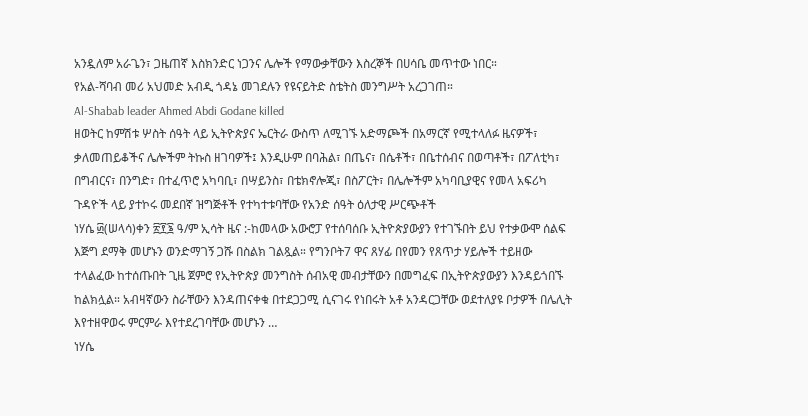አንዷለም አራጌን፣ ጋዜጠኛ እስክንድር ነጋንና ሌሎች የማውቃቸውን እስረኞች በሀሳቤ መጥተው ነበር።
የአል-ሻባብ መሪ አህመድ አብዲ ጎዳኔ መገደሉን የዩናይትድ ስቴትስ መንግሥት አረጋገጠ።
Al-Shabab leader Ahmed Abdi Godane killed
ዘወትር ከምሽቱ ሦስት ሰዓት ላይ ኢትዮጵያና ኤርትራ ውስጥ ለሚገኙ አድማጮች በአማርኛ የሚተላለፉ ዜናዎች፣ ቃለመጠይቆችና ሌሎችም ትኩስ ዘገባዎች፤ እንዲሁም በባሕል፣ በጤና፣ በሴቶች፣ በቤተሰብና በወጣቶች፣ በፖለቲካ፣ በግብርና፣ በንግድ፣ በተፈጥሮ አካባቢ፣ በሣይንስ፣ በቴክኖሎጂ፣ በስፖርት፣ በሌሎችም አካባቢያዊና የመላ አፍሪካ ጉዳዮች ላይ ያተኮሩ መደበኛ ዝግጅቶች የተካተቱባቸው የአንድ ሰዓት ዕለታዊ ሥርጭቶች
ነሃሴ ፴(ሠላሳ)ቀን ፳፻፮ ዓ/ም ኢሳት ዜና :-ከመላው አውሮፓ የተሰባሰቡ ኢትዮጵያውያን የተገኙበት ይህ የተቃውሞ ሰልፍ እጅግ ደማቅ መሆኑን ወንድማገኝ ጋሹ በስልክ ገልጿል። የግንቦት7 ዋና ጸሃፊ በየመን የጸጥታ ሃይሎች ተይዘው ተላልፈው ከተሰጡበት ጊዜ ጀምሮ የኢትዮጵያ መንግስት ሰብአዊ መብታቸውን በመግፈፍ በኢትዮጵያውያን እንዳይጎበኙ ከልክሏል። አብዛኛውን ስራቸውን እንዳጠናቀቁ በተደጋጋሚ ሲናገሩ የነበሩት አቶ አንዳርጋቸው ወደተለያዩ ቦታዎች በሌሊት እየተዘዋወሩ ምርምራ እየተደረገባቸው መሆኑን …
ነሃሴ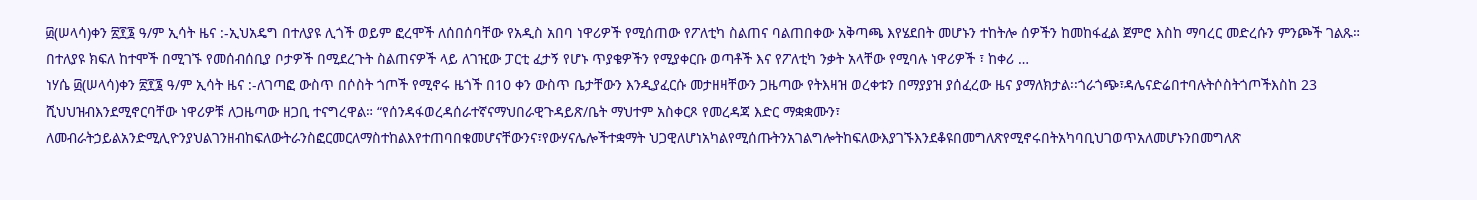፴(ሠላሳ)ቀን ፳፻፮ ዓ/ም ኢሳት ዜና :-ኢህአዴግ በተለያዩ ሊጎች ወይም ፎረሞች ለሰበሰባቸው የአዲስ አበባ ነዋሪዎች የሚሰጠው የፖለቲካ ስልጠና ባልጠበቀው አቅጣጫ እየሄደበት መሆኑን ተከትሎ ሰዎችን ከመከፋፈል ጀምሮ እስከ ማባረር መድረሱን ምንጮች ገልጹ። በተለያዩ ክፍለ ከተሞች በሚገኙ የመሰብሰቢያ ቦታዎች በሚደረጉት ስልጠናዎች ላይ ለገዢው ፓርቲ ፈታኝ የሆኑ ጥያቄዎችን የሚያቀርቡ ወጣቶች እና የፖለቲካ ንቃት አላቸው የሚባሉ ነዋሪዎች ፣ ከቀሪ …
ነሃሴ ፴(ሠላሳ)ቀን ፳፻፮ ዓ/ም ኢሳት ዜና :-ለገጣፎ ውስጥ በሶስት ጎጦች የሚኖሩ ዜጎች በ10 ቀን ውስጥ ቤታቸውን እንዲያፈርሱ መታዘዛቸውን ጋዜጣው የትእዛዝ ወረቀቱን በማያያዝ ያሰፈረው ዜና ያማለክታል፡፡ጎራጎጭ፣ዳሌናድሬበተባሉትሶስትጎጦችእስከ 23 ሺህህዝብእንደሚኖርባቸው ነዋሪዎቹ ለጋዜጣው ዘጋቢ ተናግረዋል። “የሰንዳፋወረዳሰራተኛናማህበራዊጉዳይጽ/ቤት ማህተም አስቀርጾ የመረዳጃ እድር ማቋቋሙን፣ ለመብራትኃይልአንድሚሊዮንያህልገንዘብከፍለውትራንስፎርመርለማስተከልእየተጠባበቁመሆናቸውንና፣የውሃናሌሎችተቋማት ህጋዊለሆነአካልየሚሰጡትንአገልግሎትከፍለውእያገኙእንደቆዩበመግለጽየሚኖሩበትአካባቢህገወጥአለመሆኑንበመግለጽ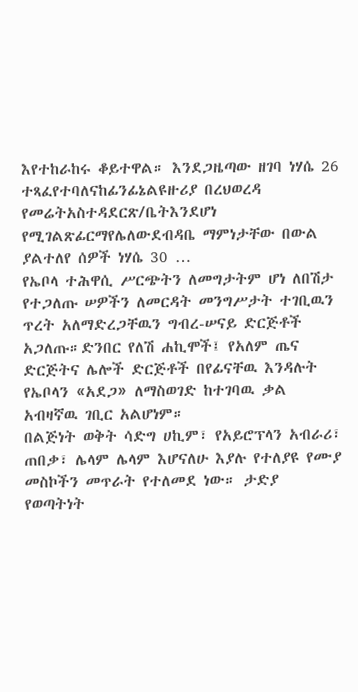እየተከራከሩ ቆይተዋል። እንደጋዜጣው ዘገባ ነሃሴ 26 ተጻፈየተባለናከፊንፊኔልዩዙሪያ በረህወረዳ የመሬትአስተዳደርጽ/ቤትእንደሆነ የሚገልጽፊርማየሌለውደብዳቤ ማምነታቸው በውል ያልተለየ ሰዎች ነሃሴ 30 …
የኤቦላ ተሕዋሲ ሥርጭትን ለመግታትም ሆነ ለበሽታ የተጋለጡ ሠዎችን ለመርዳት መንግሥታት ተገቢዉን ጥረት አለማድረጋቸዉን ግብረ-ሠናይ ድርጅቶች አጋለጡ።ድንበር የለሽ ሐኪሞች፤ የአለም ጤና ድርጅትና ሌሎች ድርጅቶች በየፊናቸዉ እንዳሉት የኤቦላን «አደጋ» ለማስወገድ ከተገባዉ ቃል አብዛኛዉ ገቢር አልሆነም።
በልጅነት ወቅት ሳድግ ሀኪም፣ የአይሮፕላን አብራሪ፣ ጠበቃ፣ ሌላም ሌላም እሆናለሁ እያሉ የተለያዩ የሙያ መስኮችን መጥራት የተለመደ ነው። ታድያ የወጣትነት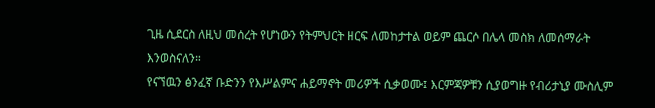ጊዜ ሲደርስ ለዚህ መሰረት የሆነውን የትምህርት ዘርፍ ለመከታተል ወይም ጨርሶ በሌላ መስክ ለመሰማራት እንወስናለን።
የናኘዉን ፅንፈኛ ቡድንን የእሥልምና ሐይማኖት መሪዎች ሲቃወሙ፤ እርምጃዎቹን ሲያወግዙ የብሪታኒያ ሙስሊም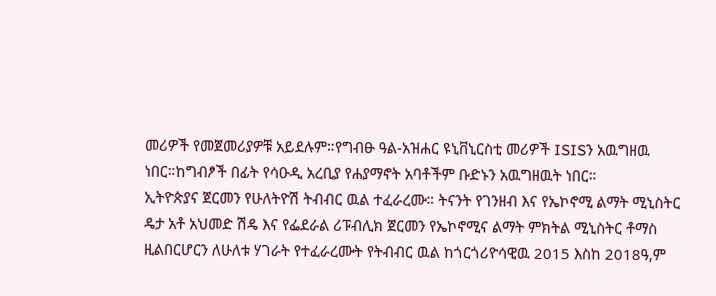መሪዎች የመጀመሪያዎቹ አይደሉም።የግብፁ ዓል-አዝሐር ዩኒቨኒርስቲ መሪዎች ISISን አዉግዘዉ ነበር።ከግብፆች በፊት የሳዑዲ አረቢያ የሐያማኖት አባቶችም ቡድኑን አዉግዘዉት ነበር።
ኢትዮጵያና ጀርመን የሁለትዮሽ ትብብር ዉል ተፈራረሙ። ትናንት የገንዘብ እና የኤኮኖሚ ልማት ሚኒስትር ዴታ አቶ አህመድ ሽዴ እና የፌደራል ሪፑብሊክ ጀርመን የኤኮኖሚና ልማት ምክትል ሚኒስትር ቶማስ ዚልበርሆርን ለሁለቱ ሃገራት የተፈራረሙት የትብብር ዉል ከጎርጎሪዮሳዊዉ 2015 እስከ 2018ዓ,ም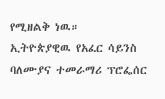የሚዘልቅ ነዉ።
ኢትዮጵያዊዉ የአፈር ሳይንስ ባለሙያና ተመራማሪ ፕሮፌሰር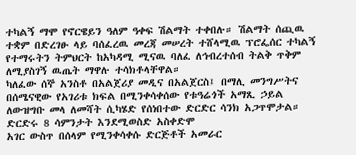ተካልኝ ማሞ የኖርዌይን ዓለም ዓቀፍ ሽልማት ተቀበሉ። ሽልማት ሰጪዉ ተቋም በድረገፁ ላይ ባሰፈረዉ መረጃ መሠረት ተሸላሚዉ ፕሮፌሰር ተካልኝ የተማሩትን ትምህርት ከአካዳሚ ሚናዉ ባለፈ ለኅብረተሰብ ትልቅ ጥቅም ለሚያስገኝ ዉጤት ማዋሉ ተሳክቶላቸዋል።
ካለፈው ሰኞ አንስቶ በአልጀሪያ መዲና በአልጀርስ፤ በማሊ መንግሥትና በሰሜናዊው የአገሪቱ ክፍል በሚንቀሳቀሰው የቱዓሬጎች አማጺ ኃይል ለውዝግቡ መላ ለመሻት ሲካሄድ የሰነበተው ድርድር ሳንክ አጋጥሞታል። ድርድሩ 8 ሳምንታት እንደሚወስድ አስቀድሞ
አገር ውስጥ በሰላም የሚንቀሳቀሱ ድርጅቶች አመራር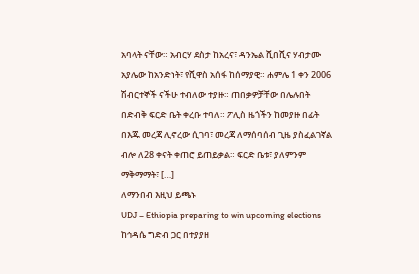አባላት ናቸው። አብርሃ ደስታ ከአረና፣ ዳንኤል ሺበሺና ሃብታሙ አያሌው ከአንድነት፣ የሺዋስ አሰፋ ከሰማያዊ። ሐምሌ 1 ቀን 2006 ሽብርተኞች ናችሁ ተብለው ተያዙ። ጠበቃዎቻቸው በሌሉበት በድብቅ ፍርድ ቤት ቀረቡ ተባለ። ፖሊስ ዜጎችን ከመያዙ በፊት በእጁ መረጃ ሊኖረው ሲገባ፣ መረጃ ለማሰባሰብ ጊዜ ያስፈልገኛል ብሎ ለ28 ቀናት ቀጠሮ ይጠይቃል። ፍርድ ቤቱ፣ ያለምንም ማቅማማት፣ […]
ለማንበብ እዚህ ይጫኑ
UDJ – Ethiopia preparing to win upcoming elections
ከኅዳሴ ግድብ ጋር በተያያዘ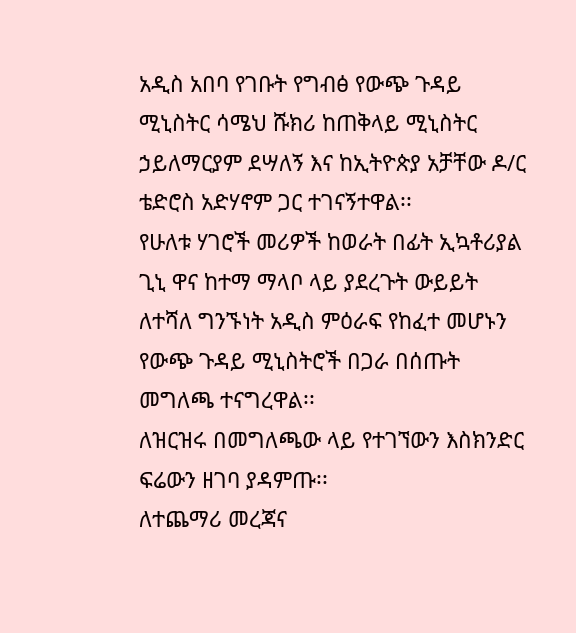አዲስ አበባ የገቡት የግብፅ የውጭ ጉዳይ ሚኒስትር ሳሜህ ሹክሪ ከጠቅላይ ሚኒስትር ኃይለማርያም ደሣለኝ እና ከኢትዮጵያ አቻቸው ዶ/ር ቴድሮስ አድሃኖም ጋር ተገናኝተዋል፡፡
የሁለቱ ሃገሮች መሪዎች ከወራት በፊት ኢኳቶሪያል ጊኒ ዋና ከተማ ማላቦ ላይ ያደረጉት ውይይት ለተሻለ ግንኙነት አዲስ ምዕራፍ የከፈተ መሆኑን የውጭ ጉዳይ ሚኒስትሮች በጋራ በሰጡት መግለጫ ተናግረዋል፡፡
ለዝርዝሩ በመግለጫው ላይ የተገኘውን እስክንድር ፍሬውን ዘገባ ያዳምጡ፡፡
ለተጨማሪ መረጃና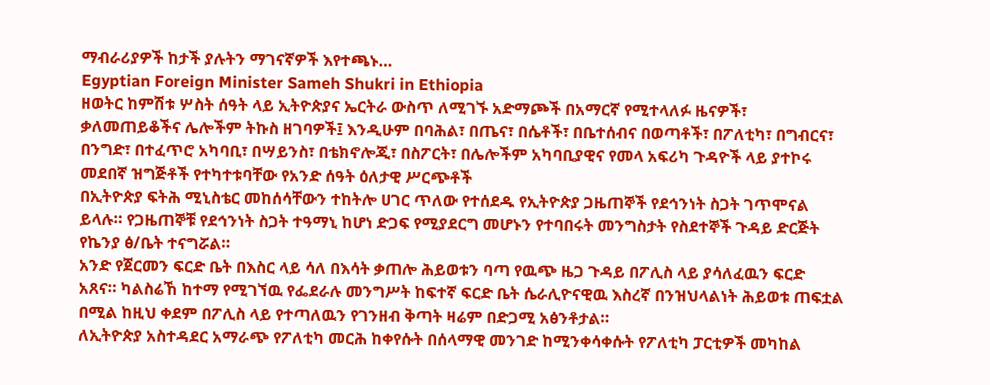ማብራሪያዎች ከታች ያሉትን ማገናኛዎች እየተጫኑ…
Egyptian Foreign Minister Sameh Shukri in Ethiopia
ዘወትር ከምሽቱ ሦስት ሰዓት ላይ ኢትዮጵያና ኤርትራ ውስጥ ለሚገኙ አድማጮች በአማርኛ የሚተላለፉ ዜናዎች፣ ቃለመጠይቆችና ሌሎችም ትኩስ ዘገባዎች፤ እንዲሁም በባሕል፣ በጤና፣ በሴቶች፣ በቤተሰብና በወጣቶች፣ በፖለቲካ፣ በግብርና፣ በንግድ፣ በተፈጥሮ አካባቢ፣ በሣይንስ፣ በቴክኖሎጂ፣ በስፖርት፣ በሌሎችም አካባቢያዊና የመላ አፍሪካ ጉዳዮች ላይ ያተኮሩ መደበኛ ዝግጅቶች የተካተቱባቸው የአንድ ሰዓት ዕለታዊ ሥርጭቶች
በኢትዮጵያ ፍትሕ ሚኒስቴር መከሰሳቸውን ተከትሎ ሀገር ጥለው የተሰደዱ የኢትዮጵያ ጋዜጠኞች የደኅንነት ስጋት ገጥሞናል ይላሉ። የጋዜጠኞቹ የደኅንነት ስጋት ተዓማኒ ከሆነ ድጋፍ የሚያደርግ መሆኑን የተባበሩት መንግስታት የስደተኞች ጉዳይ ድርጅት የኬንያ ፅ/ቤት ተናግሯል።
አንድ የጀርመን ፍርድ ቤት በእስር ላይ ሳለ በእሳት ቃጠሎ ሕይወቱን ባጣ የዉጭ ዜጋ ጉዳይ በፖሊስ ላይ ያሳለፈዉን ፍርድ አጸና። ካልስሬኸ ከተማ የሚገኘዉ የፌደራሉ መንግሥት ከፍተኛ ፍርድ ቤት ሴራሊዮናዊዉ እስረኛ በንዝህላልነት ሕይወቱ ጠፍቷል በሚል ከዚህ ቀደም በፖሊስ ላይ የተጣለዉን የገንዘብ ቅጣት ዛሬም በድጋሚ አፅንቶታል።
ለኢትዮጵያ አስተዳደር አማራጭ የፖለቲካ መርሕ ከቀየሱት በሰላማዊ መንገድ ከሚንቀሳቀሱት የፖለቲካ ፓርቲዎች መካከል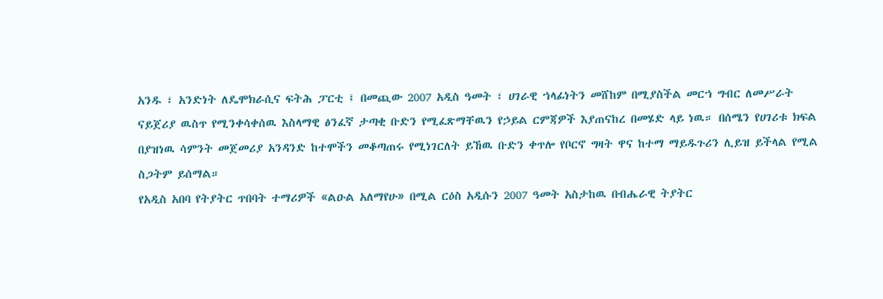አንዱ ፣ አንድነት ለዴሞክራሲና ፍትሕ ፓርቲ ፤ በመጪው 2007 አዲስ ዓመት ፣ ሀገራዊ ኀላፊነትን መሸከም በሚያስችል መርኀ ግብር ለመሥራት
ናይጀሪያ ዉስጥ የሚንቀሳቀሰዉ እስላማዊ ፅንፈኛ ታጣቂ ቡድን የሚፈጽማቸዉን የኃይል ርምጃዎች እያጠናከረ በመሄድ ላይ ነዉ። በሰሜን የሀገሪቱ ክፍል በያዝነዉ ሳምንት መጀመሪያ አንዳንድ ከተሞችን መቆጣጠሩ የሚነገርለት ይኸዉ ቡድን ቀጥሎ የቦርኖ ግዛት ዋና ከተማ ማይዱጉሪን ሊይዝ ይችላል የሚል ስጋትም ይሰማል።
የአዲስ አበባ የትያትር ጥበባት ተማሪዎች «ልዑል አለማየሁ» በሚል ርዕስ አዲሱን 2007 ዓመት አስታከዉ በብሔራዊ ትያትር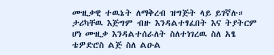ሙዚቃዊ ተዉኔት ለማቅረብ ዝግጅት ላይ ይገኛሉ። ታሪካቸዉ እጅግም ብዙ እንዳልተፃፈበት እና ትያትርም ሆነ ሙዚቃ እንዳልተሰራለት ስለተነገረዉ ስለ አፄ ቴዎድሮስ ልጅ ስለ ልዑል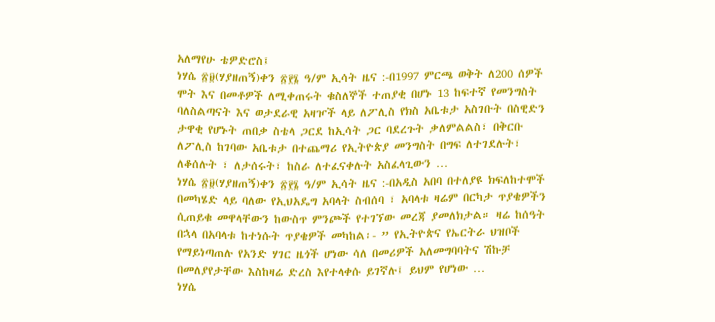አለማየሁ ቴዎድሮስ፤
ነሃሴ ፳፱(ሃያዘጠኝ)ቀን ፳፻፮ ዓ/ም ኢሳት ዜና :-በ1997 ምርጫ ወቅት ለ200 ሰዎች ሞት እና በመቶዎች ለሚቀጠሩት ቁስለኞች ተጠያቂ በሆኑ 13 ከፍተኛ የመንግስት ባለስልጣናት እና ወታደራዊ አዛዦች ላይ ለፖሊስ የክስ አቤቱታ አስገቡት በስዊድን ታዋቂ የሆኑት ጠበቃ ስቴላ ጋርደ ከኢሳት ጋር ባደረጉት ቃለምልልስ፣ በቅርቡ ለፖሊስ ከገባው አቤቱታ በተጨማሪ የኢትዮጵያ መንግስት በግፍ ለተገደሉት፣ ለቆሰሉት ፣ ለታሰሩት፣ ከስራ ለተፈናቀሉት አስፈላጊውን …
ነሃሴ ፳፱(ሃያዘጠኝ)ቀን ፳፻፮ ዓ/ም ኢሳት ዜና :-በአዲስ አበባ በተለያዩ ክፍለከተሞች በመካሄድ ላይ ባለው የኢህአዴግ አባላት ስብሰባ ፣ አባላቱ ዛሬም በርካታ ጥያቄዎችን ሲጠይቁ መዋላቸውን ከውስጥ ምንጮች የተገኘው መረጃ ያመለክታል። ዛሬ ከሰዓት በኋላ በአባላቱ ከተነሱት ጥያቄዎች መካከል፡- ” የኢትዮጵና የኤርትራ ህዝቦች የማይነጣጠሉ የአንድ ሃገር ዜጎች ሆነው ሳለ በመሪዎች አለመግባባትና ሽኩቻ በመለያየታቸው እስከዛሬ ድረስ እየተላቀሱ ይገኛሉ፤ ይህም የሆነው …
ነሃሴ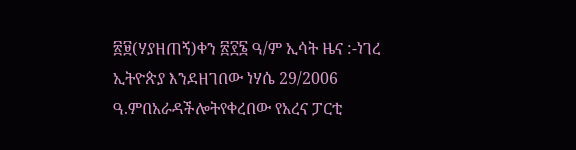፳፱(ሃያዘጠኝ)ቀን ፳፻፮ ዓ/ም ኢሳት ዜና :-ነገረ ኢትዮጵያ እንደዘገበው ነሃሴ 29/2006 ዓ.ምበአራዳችሎትየቀረበው የአረና ፓርቲ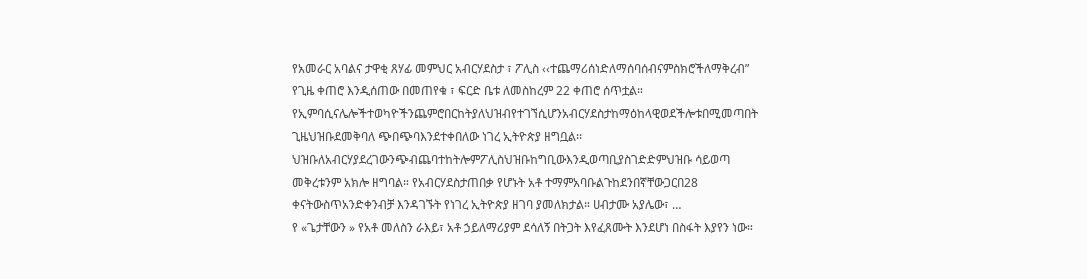የአመራር አባልና ታዋቂ ጸሃፊ መምህር አብርሃደስታ ፣ ፖሊስ ‹‹ተጨማሪሰነድለማሰባሰብናምስክሮችለማቅረብ” የጊዜ ቀጠሮ እንዲሰጠው በመጠየቁ ፣ ፍርድ ቤቱ ለመስከረም 22 ቀጠሮ ሰጥቷል። የኢምባሲናሌሎችተወካዮችንጨምሮበርከትያለህዝብየተገኘሲሆንአብርሃደስታከማዕከላዊወደችሎቱበሚመጣበት ጊዜህዝቡደመቅባለ ጭበጭባእንደተቀበለው ነገረ ኢትዮጵያ ዘግቧል፡፡ህዝቡለአብርሃያደረገውንጭብጨባተከትሎምፖሊስህዝቡከግቢውእንዲወጣቢያስገድድምህዝቡ ሳይወጣ መቅረቱንም አክሎ ዘግባል። የአብርሃደስታጠበቃ የሆኑት አቶ ተማምአባቡልጉከደንበኛቸውጋርበ28 ቀናትውስጥአንድቀንብቻ እንዳገኙት የነገረ ኢትዮጵያ ዘገባ ያመለክታል። ሀብታሙ አያሌው፣ …
የ «ጌታቸውን » የአቶ መለስን ራእይ፣ አቶ ኃይለማሪያም ደሳለኝ በትጋት እየፈጸሙት እንደሆነ በስፋት እያየን ነው።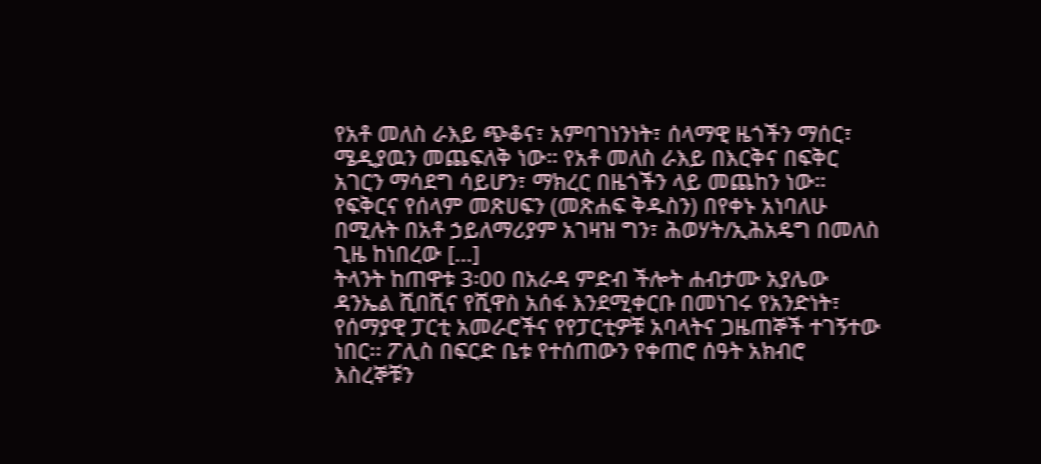የአቶ መለስ ራእይ ጭቆና፣ አምባገነንነት፣ ሰላማዊ ዜጎችን ማሰር፣ ሜዲያዉን መጨፍለቅ ነው። የአቶ መለስ ራእይ በእርቅና በፍቅር አገርን ማሳደግ ሳይሆን፣ ማክረር በዜጎችን ላይ መጨከን ነው። የፍቅርና የሰላም መጽሀፍን (መጽሐፍ ቅዱስን) በየቀኑ አነባለሁ በሚሉት በአቶ ኃይለማሪያም አገዛዝ ግን፣ ሕወሃት/ኢሕአዴግ በመለስ ጊዜ ከነበረው […]
ትላንት ከጠዋቱ 3፡00 በአራዳ ምድብ ችሎት ሐብታሙ አያሌው ዳንኤል ሺበሺና የሺዋስ አሰፋ እንደሚቀርቡ በመነገሩ የአንድነት፣ የሰማያዊ ፓርቲ አመራሮችና የየፓርቲዎቹ አባላትና ጋዜጠኞች ተገኝተው ነበር፡፡ ፖሊስ በፍርድ ቤቱ የተሰጠውን የቀጠሮ ሰዓት አክብሮ እስረኞቹን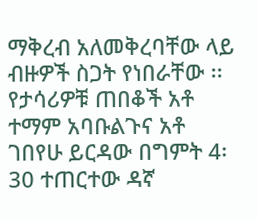ማቅረብ አለመቅረባቸው ላይ ብዙዎች ስጋት የነበራቸው ፡፡ የታሳሪዎቹ ጠበቆች አቶ ተማም አባቡልጉና አቶ ገበየሁ ይርዳው በግምት 4፡30 ተጠርተው ዳኛ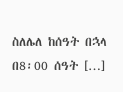ስለሌለ ከሰዓት በኋላ በ8፡00 ሰዓት […]